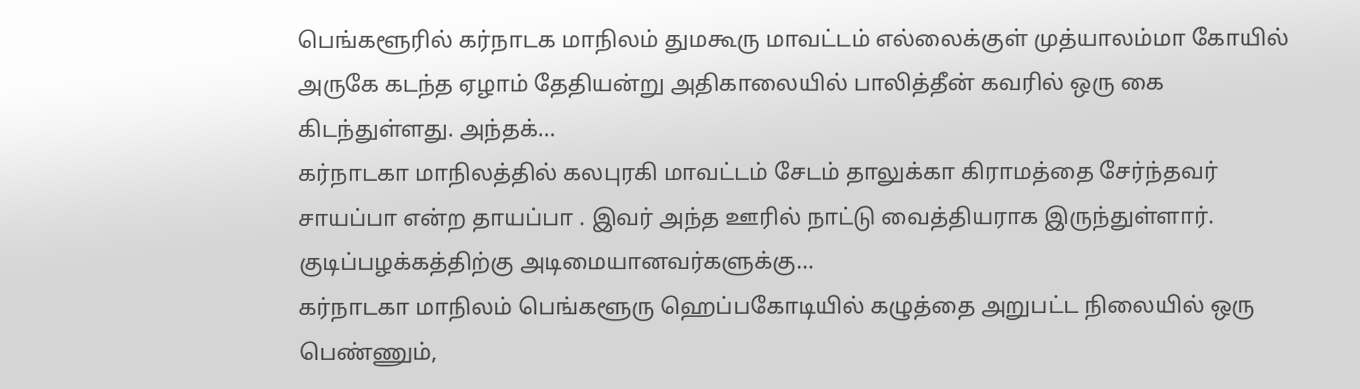பெங்களூரில் கர்நாடக மாநிலம் துமகூரு மாவட்டம் எல்லைக்குள் முத்யாலம்மா கோயில் அருகே கடந்த ஏழாம் தேதியன்று அதிகாலையில் பாலித்தீன் கவரில் ஒரு கை கிடந்துள்ளது. அந்தக்…
கர்நாடகா மாநிலத்தில் கலபுரகி மாவட்டம் சேடம் தாலுக்கா கிராமத்தை சேர்ந்தவர் சாயப்பா என்ற தாயப்பா . இவர் அந்த ஊரில் நாட்டு வைத்தியராக இருந்துள்ளார். குடிப்பழக்கத்திற்கு அடிமையானவர்களுக்கு…
கர்நாடகா மாநிலம் பெங்களூரு ஹெப்பகோடியில் கழுத்தை அறுபட்ட நிலையில் ஒரு பெண்ணும்,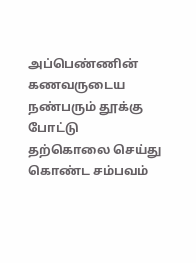அப்பெண்ணின் கணவருடைய நண்பரும் தூக்கு போட்டு தற்கொலை செய்து கொண்ட சம்பவம்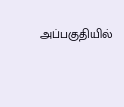அப்பகுதியில்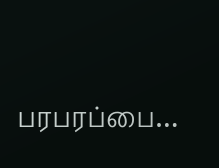பரபரப்பை…